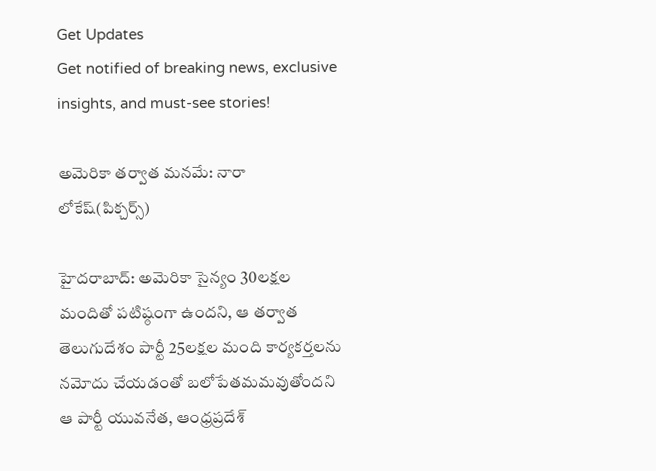Get Updates
Get notified of breaking news, exclusive insights, and must-see stories!

అమెరికా తర్వాత మనమే: నారా లోకేష్(పిక్చర్స్)

హైదరాబాద్: అమెరికా సైన్యం 30లక్షల మందితో పటిష్ఠంగా ఉందని, ఆ తర్వాత తెలుగుదేశం పార్టీ 25లక్షల మంది కార్యకర్తలను నమోదు చేయడంతో బలోపేతమమవుతోందని ఆ పార్టీ యువనేత, ఆంధ్రప్రదేశ్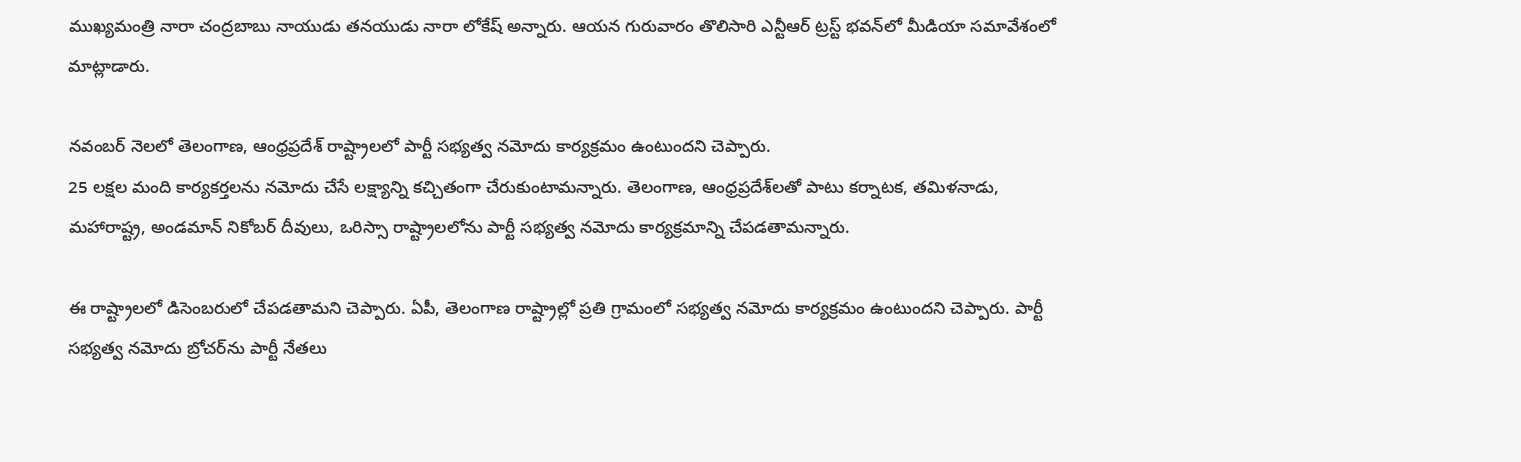ముఖ్యమంత్రి నారా చంద్రబాబు నాయుడు తనయుడు నారా లోకేష్ అన్నారు. ఆయన గురువారం తొలిసారి ఎన్టీఆర్ ట్రస్ట్ భవన్‌లో మీడియా సమావేశంలో మాట్లాడారు.

నవంబర్ నెలలో తెలంగాణ, ఆంధ్రప్రదేశ్ రాష్ట్రాలలో పార్టీ సభ్యత్వ నమోదు కార్యక్రమం ఉంటుందని చెప్పారు.
25 లక్షల మంది కార్యకర్తలను నమోదు చేసే లక్ష్యాన్ని కచ్చితంగా చేరుకుంటామన్నారు. తెలంగాణ, ఆంధ్రప్రదేశ్‌లతో పాటు కర్నాటక, తమిళనాడు, మహారాష్ట్ర, అండమాన్ నికోబర్ దీవులు, ఒరిస్సా రాష్ట్రాలలోను పార్టీ సభ్యత్వ నమోదు కార్యక్రమాన్ని చేపడతామన్నారు.

ఈ రాష్ట్రాలలో డిసెంబరులో చేపడతామని చెప్పారు. ఏపీ, తెలంగాణ రాష్ట్రాల్లో ప్రతి గ్రామంలో సభ్యత్వ నమోదు కార్యక్రమం ఉంటుందని చెప్పారు. పార్టీ సభ్యత్వ నమోదు బ్రోచర్‌ను పార్టీ నేతలు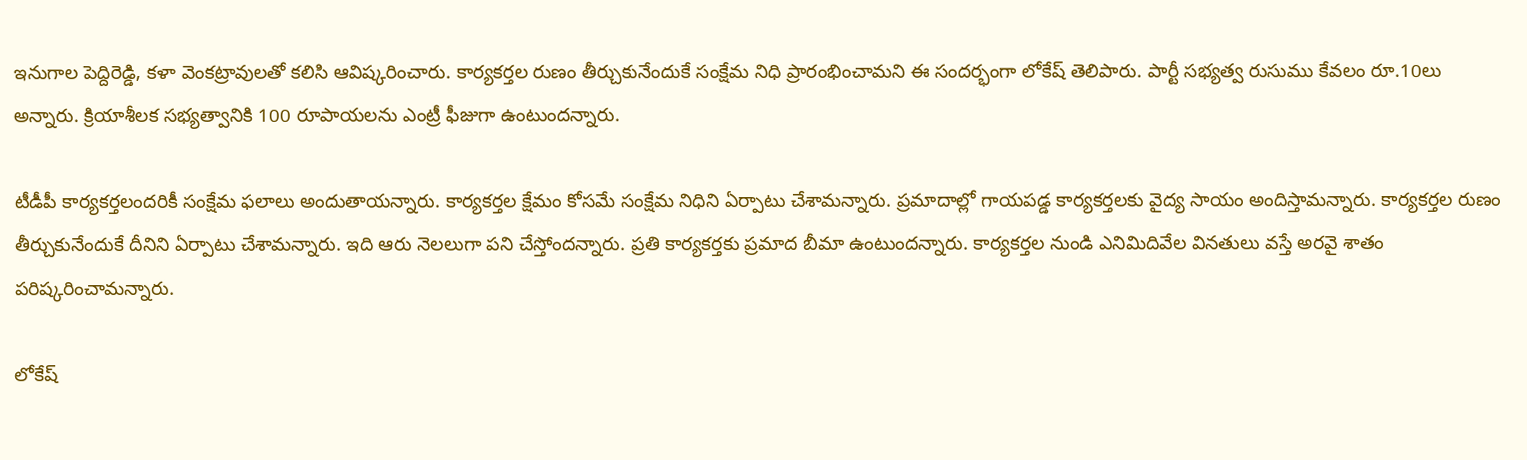ఇనుగాల పెద్దిరెడ్డి, కళా వెంకట్రావులతో కలిసి ఆవిష్కరించారు. కార్యకర్తల రుణం తీర్చుకునేందుకే సంక్షేమ నిధి ప్రారంభించామని ఈ సందర్భంగా లోకేష్ తెలిపారు. పార్టీ సభ్యత్వ రుసుము కేవలం రూ.10లు అన్నారు. క్రియాశీలక సభ్యత్వానికి 100 రూపాయలను ఎంట్రీ ఫీజుగా ఉంటుందన్నారు.

టీడీపీ కార్యకర్తలందరికీ సంక్షేమ ఫలాలు అందుతాయన్నారు. కార్యకర్తల క్షేమం కోసమే సంక్షేమ నిధిని ఏర్పాటు చేశామన్నారు. ప్రమాదాల్లో గాయపడ్డ కార్యకర్తలకు వైద్య సాయం అందిస్తామన్నారు. కార్యకర్తల రుణం తీర్చుకునేందుకే దీనిని ఏర్పాటు చేశామన్నారు. ఇది ఆరు నెలలుగా పని చేస్తోందన్నారు. ప్రతి కార్యకర్తకు ప్రమాద బీమా ఉంటుందన్నారు. కార్యకర్తల నుండి ఎనిమిదివేల వినతులు వస్తే అరవై శాతం పరిష్కరించామన్నారు.

లోకేష్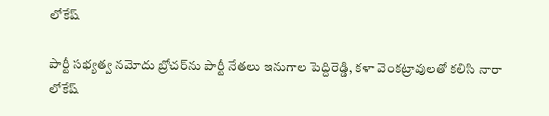లోకేష్

పార్టీ సభ్యత్వ నమోదు బ్రోచర్‌ను పార్టీ నేతలు ఇనుగాల పెద్దిరెడ్డి, కళా వెంకట్రావులతో కలిసి నారా లోకేష్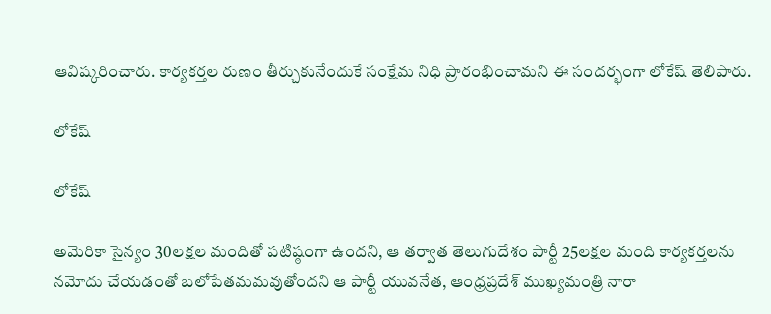ఆవిష్కరించారు. కార్యకర్తల రుణం తీర్చుకునేందుకే సంక్షేమ నిధి ప్రారంభించామని ఈ సందర్భంగా లోకేష్ తెలిపారు.

లోకేష్

లోకేష్

అమెరికా సైన్యం 30లక్షల మందితో పటిష్ఠంగా ఉందని, ఆ తర్వాత తెలుగుదేశం పార్టీ 25లక్షల మంది కార్యకర్తలను నమోదు చేయడంతో బలోపేతమమవుతోందని ఆ పార్టీ యువనేత, ఆంధ్రప్రదేశ్ ముఖ్యమంత్రి నారా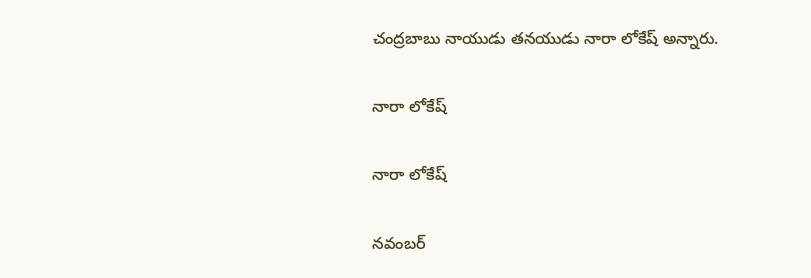చంద్రబాబు నాయుడు తనయుడు నారా లోకేష్ అన్నారు.

నారా లోకేష్

నారా లోకేష్

నవంబర్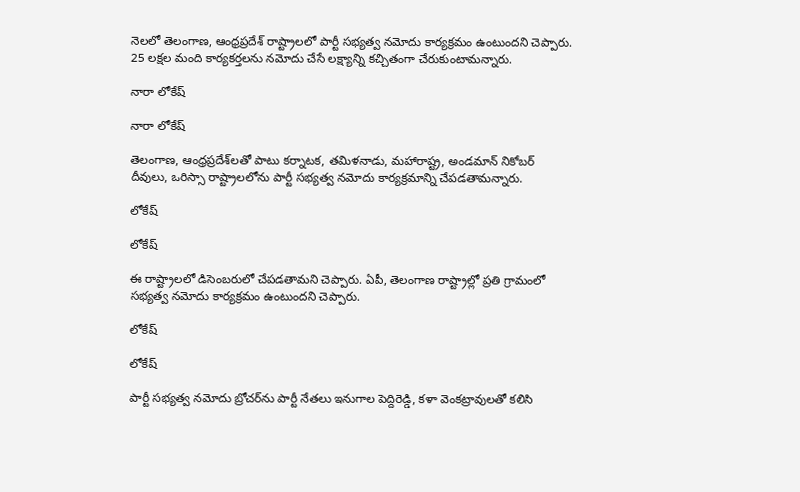నెలలో తెలంగాణ, ఆంధ్రప్రదేశ్ రాష్ట్రాలలో పార్టీ సభ్యత్వ నమోదు కార్యక్రమం ఉంటుందని చెప్పారు.
25 లక్షల మంది కార్యకర్తలను నమోదు చేసే లక్ష్యాన్ని కచ్చితంగా చేరుకుంటామన్నారు.

నారా లోకేష్

నారా లోకేష్

తెలంగాణ, ఆంధ్రప్రదేశ్‌లతో పాటు కర్నాటక, తమిళనాడు, మహారాష్ట్ర, అండమాన్ నికోబర్ దీవులు, ఒరిస్సా రాష్ట్రాలలోను పార్టీ సభ్యత్వ నమోదు కార్యక్రమాన్ని చేపడతామన్నారు.

లోకేష్

లోకేష్

ఈ రాష్ట్రాలలో డిసెంబరులో చేపడతామని చెప్పారు. ఏపీ, తెలంగాణ రాష్ట్రాల్లో ప్రతి గ్రామంలో సభ్యత్వ నమోదు కార్యక్రమం ఉంటుందని చెప్పారు.

లోకేష్

లోకేష్

పార్టీ సభ్యత్వ నమోదు బ్రోచర్‌ను పార్టీ నేతలు ఇనుగాల పెద్దిరెడ్డి, కళా వెంకట్రావులతో కలిసి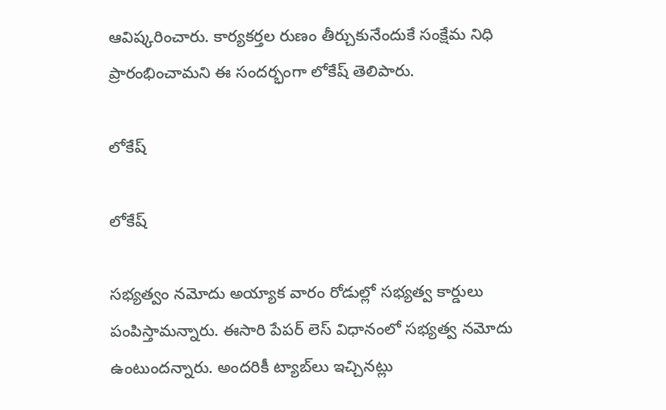ఆవిష్కరించారు. కార్యకర్తల రుణం తీర్చుకునేందుకే సంక్షేమ నిధి ప్రారంభించామని ఈ సందర్భంగా లోకేష్ తెలిపారు.

లోకేష్

లోకేష్

సభ్యత్వం నమోదు అయ్యాక వారం రోడుల్లో సభ్యత్వ కార్డులు పంపిస్తామన్నారు. ఈసారి పేపర్ లెస్ విధానంలో సభ్యత్వ నమోదు ఉంటుందన్నారు. అందరికీ ట్యాబ్‌లు ఇచ్చినట్లు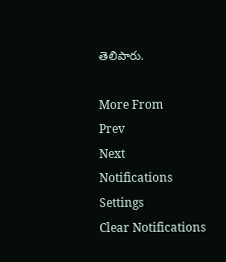తెలిపారు.

More From
Prev
Next
Notifications
Settings
Clear Notifications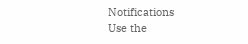Notifications
Use the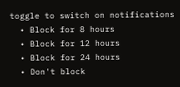toggle to switch on notifications
  • Block for 8 hours
  • Block for 12 hours
  • Block for 24 hours
  • Don't block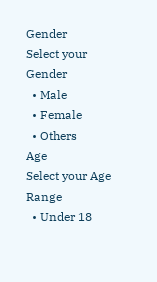Gender
Select your Gender
  • Male
  • Female
  • Others
Age
Select your Age Range
  • Under 18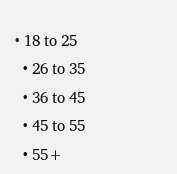• 18 to 25
  • 26 to 35
  • 36 to 45
  • 45 to 55
  • 55+